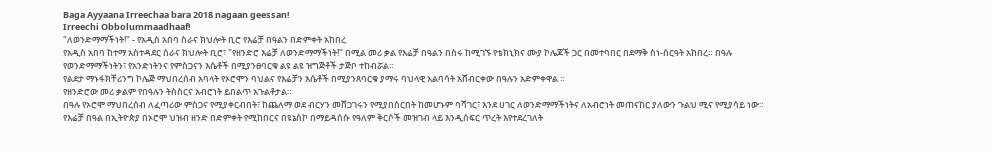Baga Ayyaana Irreechaa bara 2018 nagaan geessan!
Irreechi Obbolummaadhaaf!
"ለወንድማማችነት!" - የአዲስ አበባ ስራና ክህሎት ቢሮ የእሬቻ በዓልን በድምቀት አከበረ
የአዲስ አበባ ከተማ አስተዳደር ስራና ክህሎት ቢሮ፣ "የዘንድሮ እሬቻ ለወንድማማችነት!" በሚል መሪ ቃል የእሬቻ በዓልን በስሩ ከሚገኙ የቴክኒክና ሙያ ኮሌጆች ጋር በመተባበር በደማቅ ስነ-ስርዓት አከበረ። በዓሉ የወንድማማችነትን፣ የአንድነትንና የምስጋናን እሴቶች በሚያንፀባርቁ ልዩ ልዩ ዝግጅቶች ታጅቦ ተከብሯል።
የልደታ ማኑፋክቸሪንግ ኮሌጅ ማህበረሰብ አባላት የኦሮሞን ባህልና የእሬቻን እሴቶች በሚያንጸባርቁ ያማሩ ባህላዊ አልባሳት አሸብርቀው በዓሉን አድምቀዋል ።
የዘንድሮው መሪ ቃልም የበዓሉን ትስስርና አብሮነት ይበልጥ አጉልቶታል።
በዓሉ የኦሮሞ ማህበረሰብ ለፈጣሪው ምስጋና የሚያቀርብበት፣ ከጨለማ ወደ ብርሃን መሸጋገሩን የሚያበስርበት ከመሆኑም ባሻገር፣ እንደ ሀገር ለወንድማማችነትና ለአብሮነት መጠናከር ያለውን ጉልህ ሚና የሚያሳይ ነው።
የእሬቻ በዓል በኢትዮጵያ በኦሮሞ ህዝብ ዘንድ በድምቀት የሚከበርና በዩኔስኮ በማይዳሰሱ የዓለም ቅርሶች መዝገብ ላይ እንዲሰፍር ጥረት እየተደረገለት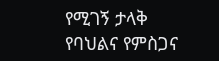የሚገኝ ታላቅ የባህልና የምስጋና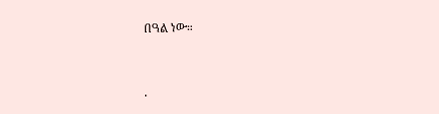በዓል ነው።


.